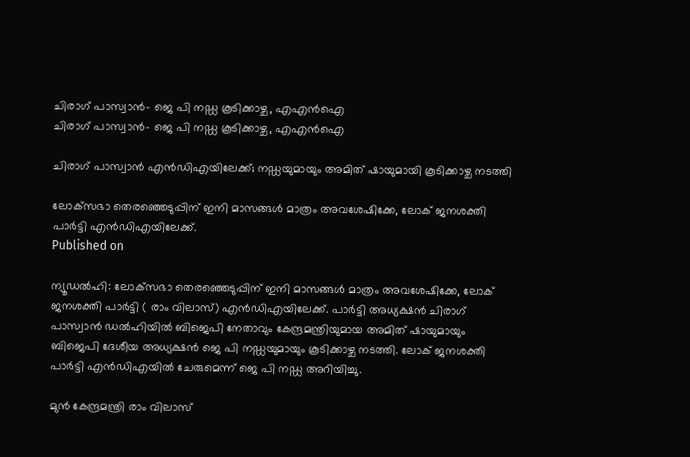ചിരാഗ് പാസ്വാന്‍- ജെ പി നഡ്ഡ കൂടിക്കാഴ്ച, എഎന്‍ഐ
ചിരാഗ് പാസ്വാന്‍- ജെ പി നഡ്ഡ കൂടിക്കാഴ്ച, എഎന്‍ഐ

ചിരാഗ് പാസ്വാന്‍ എന്‍ഡിഎയിലേക്ക്; നഡ്ഡയുമായും അമിത് ഷായുമായി കൂടിക്കാഴ്ച നടത്തി

ലോക്‌സഭാ തെരഞ്ഞെടുപ്പിന് ഇനി മാസങ്ങള്‍ മാത്രം അവശേഷിക്കേ, ലോക് ജനശക്തി പാര്‍ട്ടി എന്‍ഡിഎയിലേക്ക്.
Published on

ന്യൂഡല്‍ഹി: ലോക്‌സഭാ തെരഞ്ഞെടുപ്പിന് ഇനി മാസങ്ങള്‍ മാത്രം അവശേഷിക്കേ, ലോക് ജനശക്തി പാര്‍ട്ടി ( രാം വിലാസ്) എന്‍ഡിഎയിലേക്ക്. പാര്‍ട്ടി അധ്യക്ഷന്‍ ചിരാഗ് പാസ്വാന്‍ ഡല്‍ഹിയില്‍ ബിജെപി നേതാവും കേന്ദ്രമന്ത്രിയുമായ അമിത് ഷായുമായും ബിജെപി ദേശീയ അധ്യക്ഷന്‍ ജെ പി നഡ്ഡയുമായും കൂടിക്കാഴ്ച നടത്തി. ലോക് ജനശക്തി പാര്‍ട്ടി എന്‍ഡിഎയില്‍ ചേരുമെന്ന് ജെ പി നഡ്ഡ അറിയിച്ചു.

മുന്‍ കേന്ദ്രമന്ത്രി രാം വിലാസ്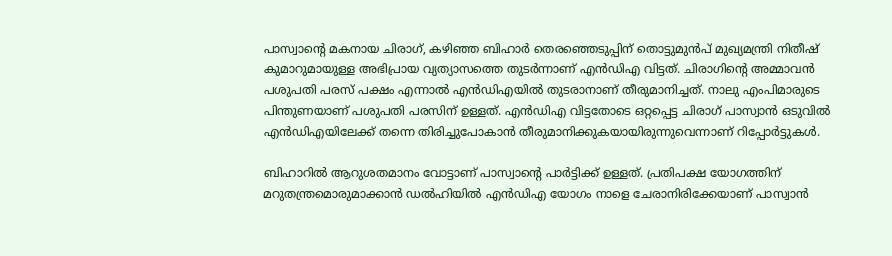പാസ്വാന്റെ മകനായ ചിരാഗ്, കഴിഞ്ഞ ബിഹാര്‍ തെരഞ്ഞെടുപ്പിന് തൊട്ടുമുന്‍പ് മുഖ്യമന്ത്രി നിതീഷ് കുമാറുമായുള്ള അഭിപ്രായ വ്യത്യാസത്തെ തുടര്‍ന്നാണ് എന്‍ഡിഎ വിട്ടത്. ചിരാഗിന്റെ അമ്മാവന്‍ പശുപതി പരസ് പക്ഷം എന്നാല്‍ എന്‍ഡിഎയില്‍ തുടരാനാണ് തീരുമാനിച്ചത്. നാലു എംപിമാരുടെ പിന്തുണയാണ് പശുപതി പരസിന് ഉള്ളത്. എന്‍ഡിഎ വിട്ടതോടെ ഒറ്റപ്പെട്ട ചിരാഗ് പാസ്വാന്‍ ഒടുവില്‍ എന്‍ഡിഎയിലേക്ക് തന്നെ തിരിച്ചുപോകാന്‍ തീരുമാനിക്കുകയായിരുന്നുവെന്നാണ് റിപ്പോര്‍ട്ടുകള്‍.

ബിഹാറില്‍ ആറുശതമാനം വോട്ടാണ് പാസ്വാന്റെ പാര്‍ട്ടിക്ക് ഉള്ളത്. പ്രതിപക്ഷ യോഗത്തിന് മറുതന്ത്രമൊരുമാക്കാന്‍ ഡല്‍ഹിയില്‍ എന്‍ഡിഎ യോഗം നാളെ ചേരാനിരിക്കേയാണ് പാസ്വാന്‍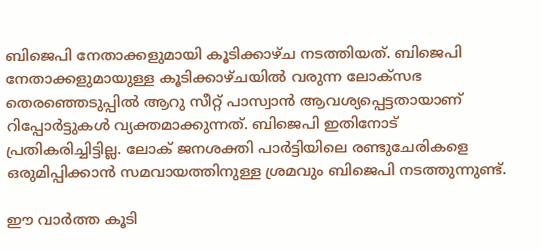ബിജെപി നേതാക്കളുമായി കൂടിക്കാഴ്ച നടത്തിയത്. ബിജെപി നേതാക്കളുമായുള്ള കൂടിക്കാഴ്ചയില്‍ വരുന്ന ലോക്‌സഭ തെരഞ്ഞെടുപ്പില്‍ ആറു സീറ്റ് പാസ്വാന്‍ ആവശ്യപ്പെട്ടതായാണ് റിപ്പോര്‍ട്ടുകള്‍ വ്യക്തമാക്കുന്നത്. ബിജെപി ഇതിനോട് പ്രതികരിച്ചിട്ടില്ല. ലോക് ജനശക്തി പാര്‍ട്ടിയിലെ രണ്ടുചേരികളെ ഒരുമിപ്പിക്കാന്‍ സമവായത്തിനുള്ള ശ്രമവും ബിജെപി നടത്തുന്നുണ്ട്.

ഈ വാര്‍ത്ത കൂടി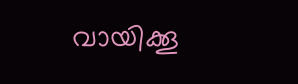വായിക്കൂ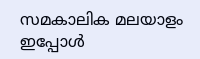സമകാലിക മലയാളം ഇപ്പോള്‍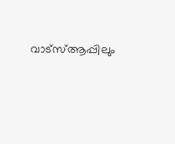വാട്‌സ്ആപ്പിലും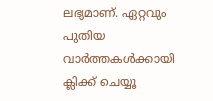ലഭ്യമാണ്. ഏറ്റവും പുതിയ വാര്‍ത്തകള്‍ക്കായി ക്ലിക്ക് ചെയ്യൂ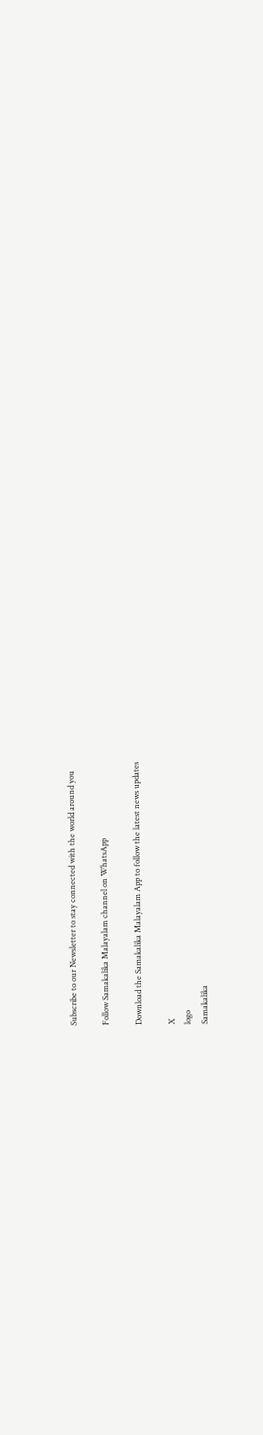Subscribe to our Newsletter to stay connected with the world around you

Follow Samakalika Malayalam channel on WhatsApp

Download the Samakalika Malayalam App to follow the latest news updates

X
logo
Samakalika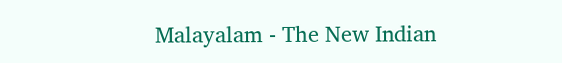Malayalam - The New Indian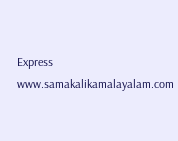Express
www.samakalikamalayalam.com